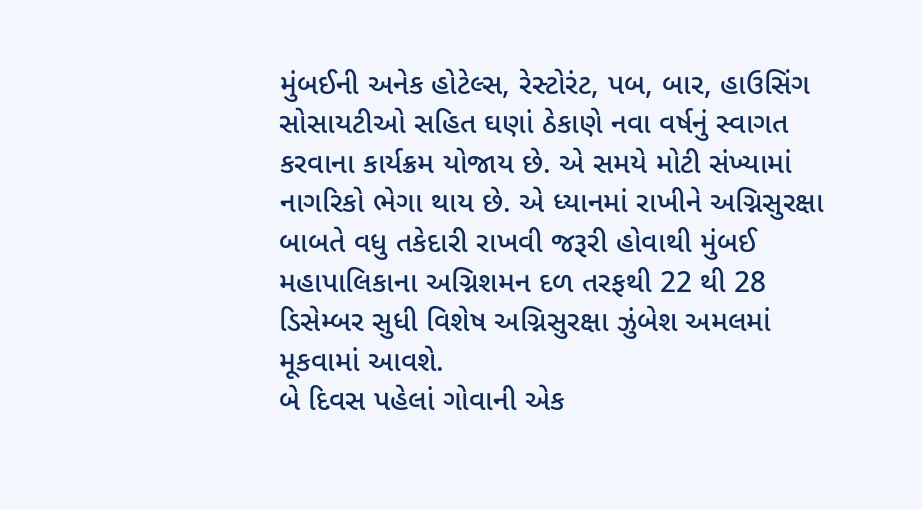મુંબઈની અનેક હોટેલ્સ, રેસ્ટોરંટ, પબ, બાર, હાઉસિંગ સોસાયટીઓ સહિત ઘણાં ઠેકાણે નવા વર્ષનું સ્વાગત કરવાના કાર્યક્રમ યોજાય છે. એ સમયે મોટી સંખ્યામાં નાગરિકો ભેગા થાય છે. એ ધ્યાનમાં રાખીને અગ્નિસુરક્ષા બાબતે વધુ તકેદારી રાખવી જરૂરી હોવાથી મુંબઈ મહાપાલિકાના અગ્નિશમન દળ તરફથી 22 થી 28 ડિસેમ્બર સુધી વિશેષ અગ્નિસુરક્ષા ઝુંબેશ અમલમાં મૂકવામાં આવશે.
બે દિવસ પહેલાં ગોવાની એક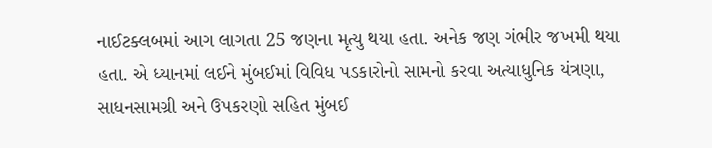નાઈટક્લબમાં આગ લાગતા 25 જણના મૃત્યુ થયા હતા. અનેક જણ ગંભીર જખમી થયા હતા. એ ધ્યાનમાં લઈને મુંબઈમાં વિવિધ પડકારોનો સામનો કરવા અત્યાધુનિક યંત્રણા, સાધનસામગ્રી અને ઉપકરણો સહિત મુંબઈ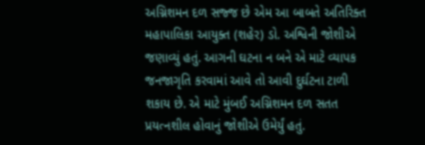અગ્નિશમન દળ સજ્જ છે એમ આ બાબતે અતિરિક્ત મહાપાલિકા આયુક્ત (શહેર) ડો. અશ્વિની જોશીએ જણાવ્યું હતું. આગની ઘટના ન બને એ માટે વ્યાપક જનજાગૃતિ કરવામાં આવે તો આવી દુર્ઘટના ટાળી શકાય છે. એ માટે મુંબઈ અગ્નિશમન દળ સતત પ્રયત્નશીલ હોવાનું જોશીએ ઉમેર્યું હતું.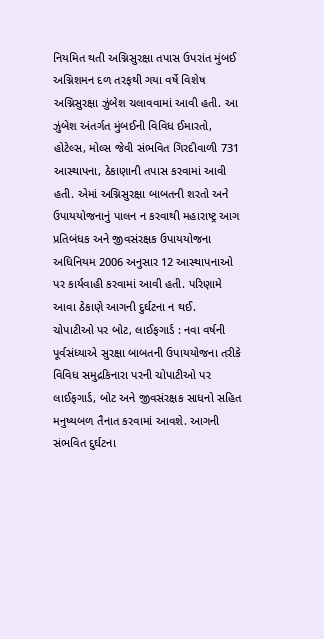નિયમિત થતી અગ્નિસુરક્ષા તપાસ ઉપરાંત મુંબઈ અગ્નિશમન દળ તરફથી ગયા વર્ષે વિશેષ અગ્નિસુરક્ષા ઝુંબેશ ચલાવવામાં આવી હતી. આ ઝુંબેશ અંતર્ગત મુંબઈની વિવિધ ઈમારતો, હોટેલ્સ, મોલ્સ જેવી સંભવિત ગિરદીવાળી 731 આસ્થાપના, ઠેકાણાની તપાસ કરવામાં આવી હતી. એમાં અગ્નિસુરક્ષા બાબતની શરતો અને ઉપાયયોજનાનું પાલન ન કરવાથી મહારાષ્ટ્ર આગ પ્રતિબંધક અને જીવસંરક્ષક ઉપાયયોજના અધિનિયમ 2006 અનુસાર 12 આસ્થાપનાઓ પર કાર્યવાહી કરવામાં આવી હતી. પરિણામે આવા ઠેકાણે આગની દુર્ઘટના ન થઈ.
ચોપાટીઓ પર બોટ, લાઈફગાર્ડ : નવા વર્ષની પૂર્વસંધ્યાએ સુરક્ષા બાબતની ઉપાયયોજના તરીકે વિવિધ સમુદ્રકિનારા પરની ચોપાટીઓ પર લાઈફગાર્ડ, બોટ અને જીવસંરક્ષક સાધનો સહિત મનુષ્યબળ તૈનાત કરવામાં આવશે. આગની સંભવિત દુર્ઘટના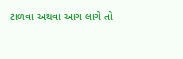ટાળવા અથવા આગ લાગે તો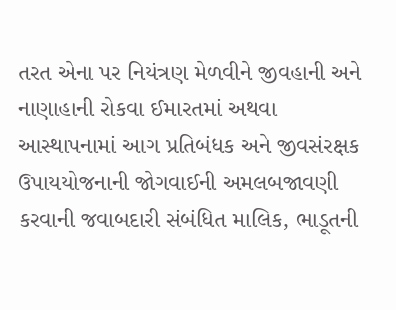તરત એના પર નિયંત્રણ મેળવીને જીવહાની અને નાણાહાની રોકવા ઈમારતમાં અથવા આસ્થાપનામાં આગ પ્રતિબંધક અને જીવસંરક્ષક ઉપાયયોજનાની જોગવાઈની અમલબજાવણી કરવાની જવાબદારી સંબંધિત માલિક, ભાડૂતની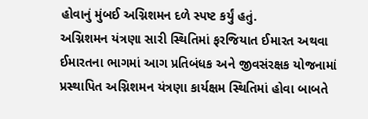હોવાનું મુંબઈ અગ્નિશમન દળે સ્પષ્ટ કર્યું હતું.
અગ્નિશમન યંત્રણા સારી સ્થિતિમાં ફરજિયાત ઈમારત અથવા ઈમારતના ભાગમાં આગ પ્રતિબંધક અને જીવસંરક્ષક યોજનામાં પ્રસ્થાપિત અગ્નિશમન યંત્રણા કાર્યક્ષમ સ્થિતિમાં હોવા બાબતે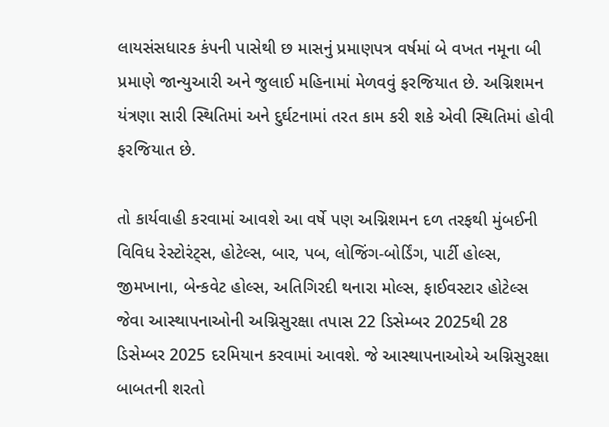લાયસંસધારક કંપની પાસેથી છ માસનું પ્રમાણપત્ર વર્ષમાં બે વખત નમૂના બી પ્રમાણે જાન્યુઆરી અને જુલાઈ મહિનામાં મેળવવું ફરજિયાત છે. અગ્નિશમન યંત્રણા સારી સ્થિતિમાં અને દુર્ઘટનામાં તરત કામ કરી શકે એવી સ્થિતિમાં હોવી ફરજિયાત છે.

તો કાર્યવાહી કરવામાં આવશે આ વર્ષે પણ અગ્નિશમન દળ તરફથી મુંબઈની વિવિધ રેસ્ટોરંટ્સ, હોટેલ્સ, બાર, પબ, લોજિંગ-બોર્ડિંગ, પાર્ટી હોલ્સ, જીમખાના, બેન્કવેટ હોલ્સ, અતિગિરદી થનારા મોલ્સ, ફાઈવસ્ટાર હોટેલ્સ જેવા આસ્થાપનાઓની અગ્નિસુરક્ષા તપાસ 22 ડિસેમ્બર 2025થી 28 ડિસેમ્બર 2025 દરમિયાન કરવામાં આવશે. જે આસ્થાપનાઓએ અગ્નિસુરક્ષા બાબતની શરતો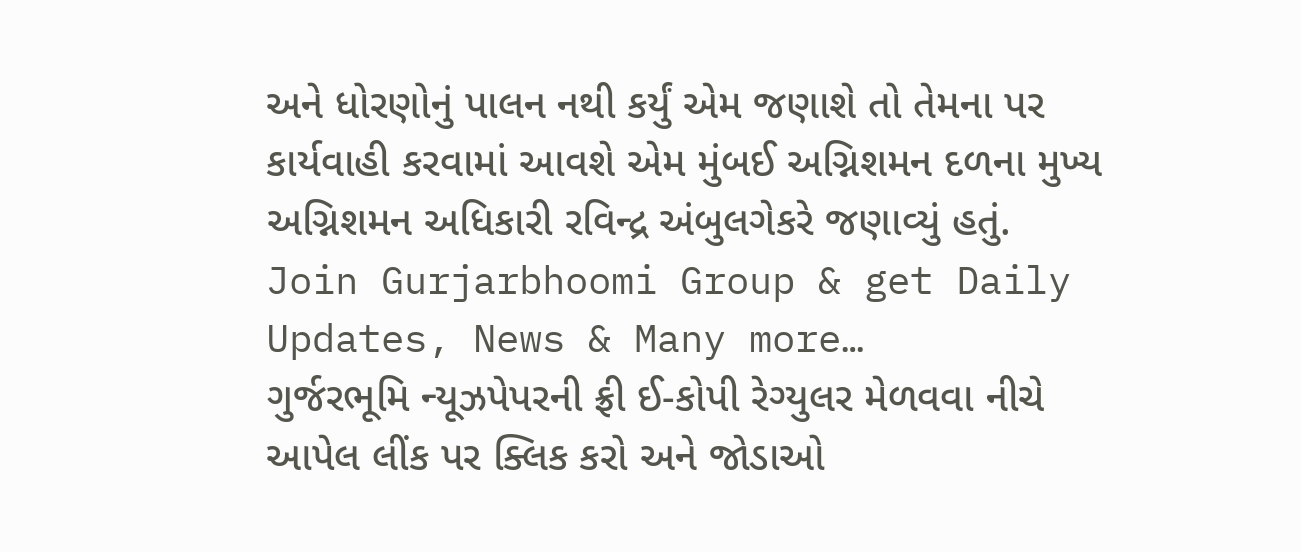અને ધોરણોનું પાલન નથી કર્યું એમ જણાશે તો તેમના પર કાર્યવાહી કરવામાં આવશે એમ મુંબઈ અગ્નિશમન દળના મુખ્ય અગ્નિશમન અધિકારી રવિન્દ્ર અંબુલગેકરે જણાવ્યું હતું.
Join Gurjarbhoomi Group & get Daily Updates, News & Many more…
ગુર્જરભૂમિ ન્યૂઝપેપરની ફ્રી ઈ-કોપી રેગ્યુલર મેળવવા નીચે આપેલ લીંક પર ક્લિક કરો અને જોડાઓ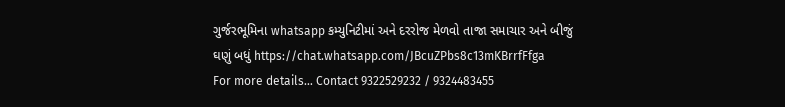ગુર્જરભૂમિના whatsapp કમ્યુનિટીમાં અને દરરોજ મેળવો તાજા સમાચાર અને બીજું ઘણું બધું https://chat.whatsapp.com/JBcuZPbs8c13mKBrrfFfga
For more details… Contact 9322529232 / 9324483455